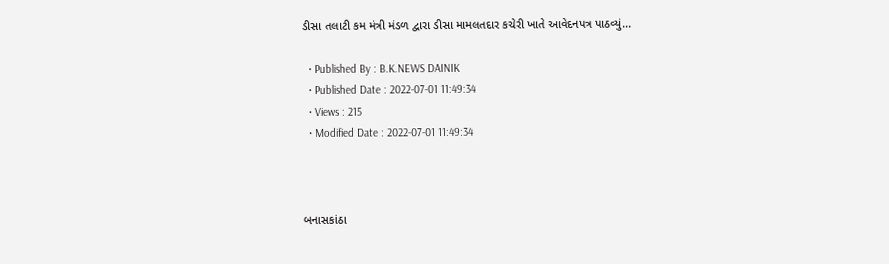ડીસા તલાટી કમ મંત્રી મંડળ દ્વારા ડીસા મામલતદાર કચેરી ખાતે આવેદનપત્ર પાઠવ્યું...

  • Published By : B.K.NEWS DAINIK
  • Published Date : 2022-07-01 11:49:34
  • Views : 215
  • Modified Date : 2022-07-01 11:49:34



બનાસકાંઠા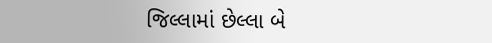જિલ્લામાં છેલ્લા બે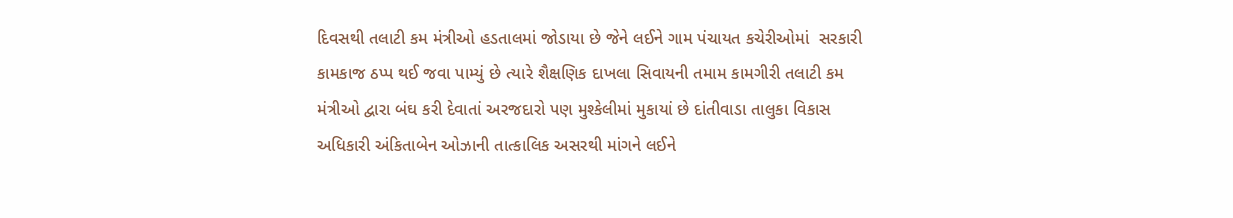દિવસથી તલાટી કમ મંત્રીઓ હડતાલમાં જોડાયા છે જેને લઈને ગામ પંચાયત કચેરીઓમાં  સરકારી કામકાજ ઠપ્પ થઈ જવા પામ્યું છે ત્યારે શૈક્ષણિક દાખલા સિવાયની તમામ કામગીરી તલાટી કમ મંત્રીઓ દ્વારા બંઘ કરી દેવાતાં અરજદારો પણ મુશ્કેલીમાં મુકાયાં છે દાંતીવાડા તાલુકા વિકાસ અધિકારી અંકિતાબેન ઓઝાની તાત્કાલિક અસરથી માંગને લઈને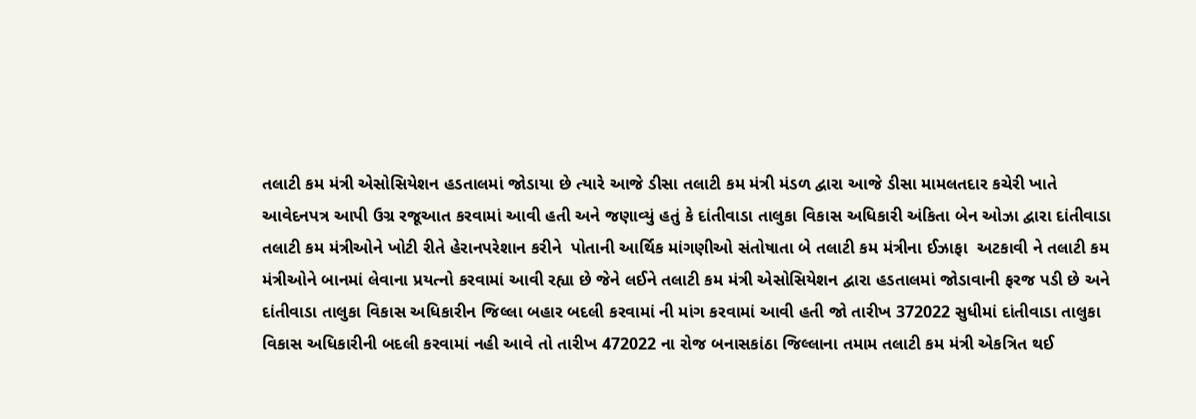તલાટી કમ મંત્રી એસોસિયેશન હડતાલમાં જોડાયા છે ત્યારે આજે ડીસા તલાટી કમ મંત્રી મંડળ દ્વારા આજે ડીસા મામલતદાર કચેરી ખાતે આવેદનપત્ર આપી ઉગ્ર રજૂઆત કરવામાં આવી હતી અને જણાવ્યું હતું કે દાંતીવાડા તાલુકા વિકાસ અધિકારી અંકિતા બેન ઓઝા દ્વારા દાંતીવાડા તલાટી કમ મંત્રીઓને ખોટી રીતે હેરાનપરેશાન કરીને  પોતાની આર્થિક માંગણીઓ સંતોષાતા બે તલાટી કમ મંત્રીના ઈઝાફા  અટકાવી ને તલાટી કમ મંત્રીઓને બાનમાં લેવાના પ્રયત્નો કરવામાં આવી રહ્યા છે જેને લઈને તલાટી કમ મંત્રી એસોસિયેશન દ્વારા હડતાલમાં જોડાવાની ફરજ પડી છે અને દાંતીવાડા તાલુકા વિકાસ અધિકારીન જિલ્લા બહાર બદલી કરવામાં ની માંગ કરવામાં આવી હતી જો તારીખ 372022 સુધીમાં દાંતીવાડા તાલુકા વિકાસ અધિકારીની બદલી કરવામાં નહી આવે તો તારીખ 472022 ના રોજ બનાસકાંઠા જિલ્લાના તમામ તલાટી કમ મંત્રી એકત્રિત થઈ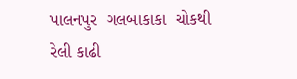પાલનપુર  ગલબાકાકા  ચોકથી રેલી કાઢી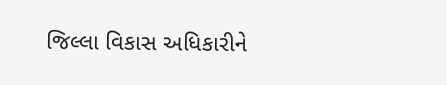જિલ્લા વિકાસ અધિકારીને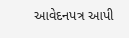આવેદનપત્ર આપી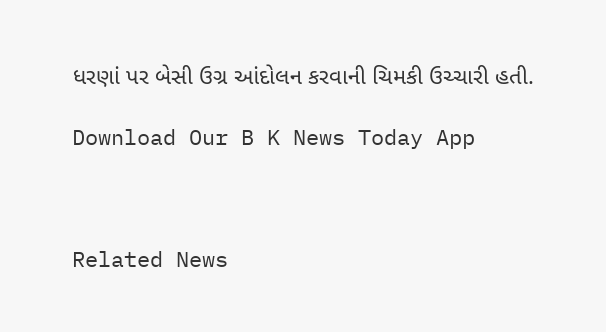ધરણાં પર બેસી ઉગ્ર આંદોલન કરવાની ચિમકી ઉચ્ચારી હતી.

Download Our B K News Today App



Related News